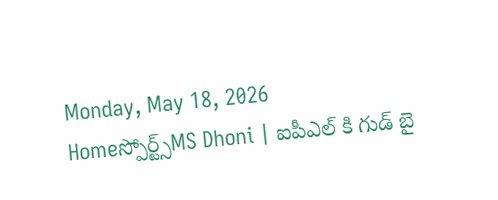Monday, May 18, 2026
Homeస్పోర్ట్స్MS Dhoni | ఐపీఎల్ కి గుడ్ బై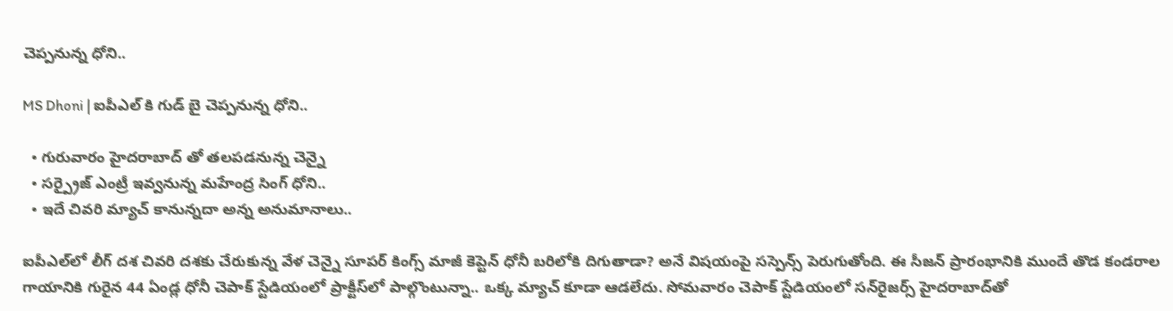చెప్పనున్న ధోని..

MS Dhoni | ఐపీఎల్ కి గుడ్ బై చెప్పనున్న ధోని..

  • గురువారం హైదరాబాద్ తో తలపడనున్న చెన్నై
  • సర్ప్రైజ్ ఎంట్రీ ఇవ్వనున్న మహేంద్ర సింగ్ ధోని..
  • ఇదే చివరి మ్యాచ్ కానున్నదా అన్న అనుమానాలు..

ఐపీఎల్‌లో లీగ్‌ దశ చివరి దశకు చేరుకున్న వేళ చెన్నై సూపర్‌ కింగ్స్‌ మాజీ కెప్టెన్‌ ధోనీ బరిలోకి దిగుతాడా? అనే విషయంపై సస్పెన్స్‌ పెరుగుతోంది. ఈ సీజన్‌ ప్రారంభానికి ముందే తొడ కండరాల గాయానికి గురైన 44 ఏండ్ల ధోనీ చెపాక్‌ స్టేడియంలో ప్రాక్టీస్‌లో పాల్గొంటున్నా.. ఒక్క మ్యాచ్‌ కూడా ఆడలేదు. సోమవారం చెపాక్‌ స్టేడియంలో సన్‌రైజర్స్‌ హైదరాబాద్‌తో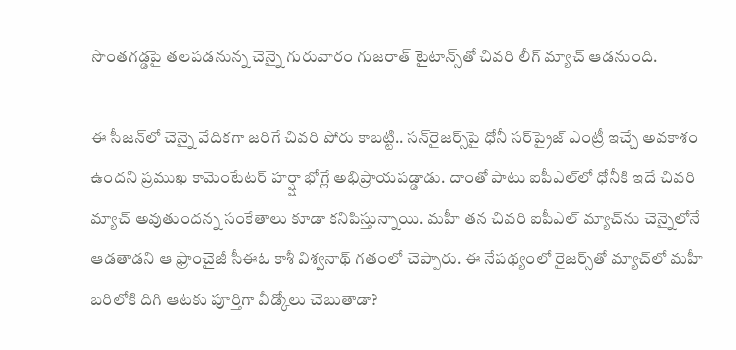సొంతగడ్డపై తలపడనున్న చెన్నై గురువారం గుజరాత్‌ టైటాన్స్‌తో చివరి లీగ్‌ మ్యాచ్‌ ఆడనుంది.

ఈ సీజన్‌లో చెన్నై వేదికగా జరిగే చివరి పోరు కాబట్టి.. సన్‌రైజర్స్‌పై ధోనీ సర్‌ప్రైజ్‌ ఎంట్రీ ఇచ్చే అవకాశం ఉందని ప్రముఖ కామెంటేటర్‌ హర్ష్షా భోగ్లే అభిప్రాయపడ్డాడు. దాంతో పాటు ఐపీఎల్‌లో ధోనీకి ఇదే చివరి మ్యాచ్‌ అవుతుందన్న సంకేతాలు కూడా కనిపిస్తున్నాయి. మహీ తన చివరి ఐపీఎల్‌ మ్యాచ్‌ను చెన్నైలోనే ఆడతాడని ఆ ఫ్రాంచైజీ సీఈఓ కాశీ విశ్వనాథ్‌ గతంలో చెప్పారు. ఈ నేపథ్యంలో రైజర్స్‌తో మ్యాచ్‌లో మహీ బరిలోకి దిగి ఆటకు పూర్తిగా వీడ్కోలు చెబుతాడా?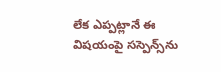లేక ఎప్పట్లానే ఈ విషయంపై సస్పెన్స్‌ను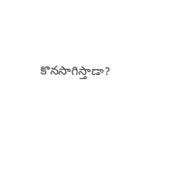కొనసాగిస్తాడా?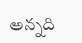అన్నది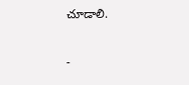చూడాలి.

-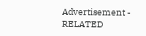Advertisement -
RELATED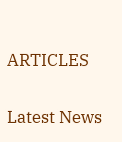ARTICLES

Latest News